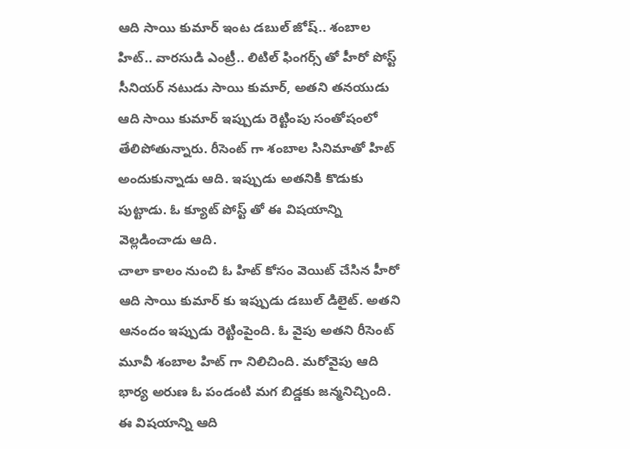ఆది సాయి కుమార్ ఇంట డబుల్ జోష్.. శంబాల హిట్.. వారసుడి ఎంట్రీ.. లిటిల్ ఫింగర్స్ తో హీరో పోస్ట్
సీనియర్ నటుడు సాయి కుమార్, అతని తనయుడు ఆది సాయి కుమార్ ఇప్పుడు రెట్టింపు సంతోషంలో తేలిపోతున్నారు. రీసెంట్ గా శంబాల సినిమాతో హిట్ అందుకున్నాడు ఆది. ఇప్పుడు అతనికి కొడుకు పుట్టాడు. ఓ క్యూట్ పోస్ట్ తో ఈ విషయాన్ని వెల్లడించాడు ఆది.
చాలా కాలం నుంచి ఓ హిట్ కోసం వెయిట్ చేసిన హీరో ఆది సాయి కుమార్ కు ఇప్పుడు డబుల్ డిలైట్. అతని ఆనందం ఇప్పుడు రెట్టింపైంది. ఓ వైపు అతని రీసెంట్ మూవీ శంబాల హిట్ గా నిలిచింది. మరోవైపు ఆది భార్య అరుణ ఓ పండంటి మగ బిడ్డకు జన్మనిచ్చింది. ఈ విషయాన్ని ఆది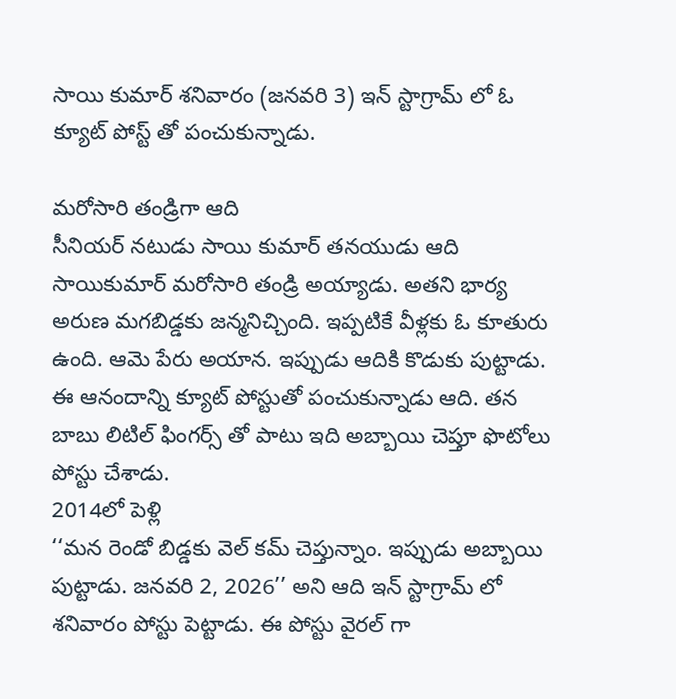సాయి కుమార్ శనివారం (జనవరి 3) ఇన్ స్టాగ్రామ్ లో ఓ క్యూట్ పోస్ట్ తో పంచుకున్నాడు.

మరోసారి తండ్రిగా ఆది
సీనియర్ నటుడు సాయి కుమార్ తనయుడు ఆది సాయికుమార్ మరోసారి తండ్రి అయ్యాడు. అతని భార్య అరుణ మగబిడ్డకు జన్మనిచ్చింది. ఇప్పటికే వీళ్లకు ఓ కూతురు ఉంది. ఆమె పేరు అయాన. ఇప్పుడు ఆదికి కొడుకు పుట్టాడు. ఈ ఆనందాన్ని క్యూట్ పోస్టుతో పంచుకున్నాడు ఆది. తన బాబు లిటిల్ ఫింగర్స్ తో పాటు ఇది అబ్బాయి చెప్తూ ఫొటోలు పోస్టు చేశాడు.
2014లో పెళ్లి
‘‘మన రెండో బిడ్డకు వెల్ కమ్ చెప్తున్నాం. ఇప్పుడు అబ్బాయి పుట్టాడు. జనవరి 2, 2026’’ అని ఆది ఇన్ స్టాగ్రామ్ లో శనివారం పోస్టు పెట్టాడు. ఈ పోస్టు వైరల్ గా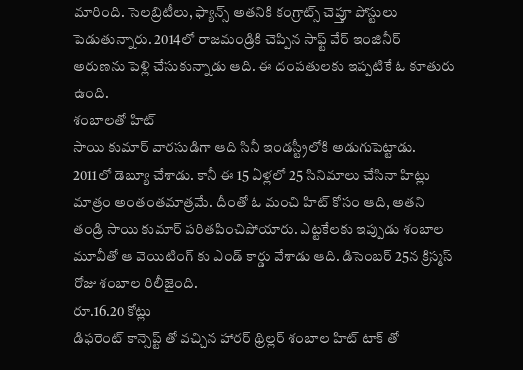మారింది. సెలబ్రిటీలు, ఫ్యాన్స్ అతనికి కంగ్రాట్స్ చెప్తూ పోస్టులు పెడుతున్నారు. 2014లో రాజమండ్రికి చెప్పిన సాఫ్ట్ వేర్ ఇంజినీర్ అరుణను పెళ్లి చేసుకున్నాడు ఆది. ఈ దంపతులకు ఇప్పటికే ఓ కూతురు ఉంది.
శంబాలతో హిట్
సాయి కుమార్ వారసుడిగా ఆది సినీ ఇండస్ట్రీలోకి అడుగుపెట్టాడు. 2011లో డెబ్యూ చేశాడు. కానీ ఈ 15 ఏళ్లలో 25 సినిమాలు చేసినా హిట్లు మాత్రం అంతంతమాత్రమే. దీంతో ఓ మంచి హిట్ కోసం ఆది, అతని తండ్రి సాయి కుమార్ పరితపించిపోయారు. ఎట్టకేలకు ఇప్పుడు శంబాల మూవీతో ఆ వెయిటింగ్ కు ఎండ్ కార్డు వేశాడు ఆది. డిసెంబర్ 25న క్రిస్మస్ రోజు శంబాల రిలీజైంది.
రూ.16.20 కోట్లు
డిఫరెంట్ కాన్సెప్ట్ తో వచ్చిన హారర్ థ్రిల్లర్ శంబాల హిట్ టాక్ తో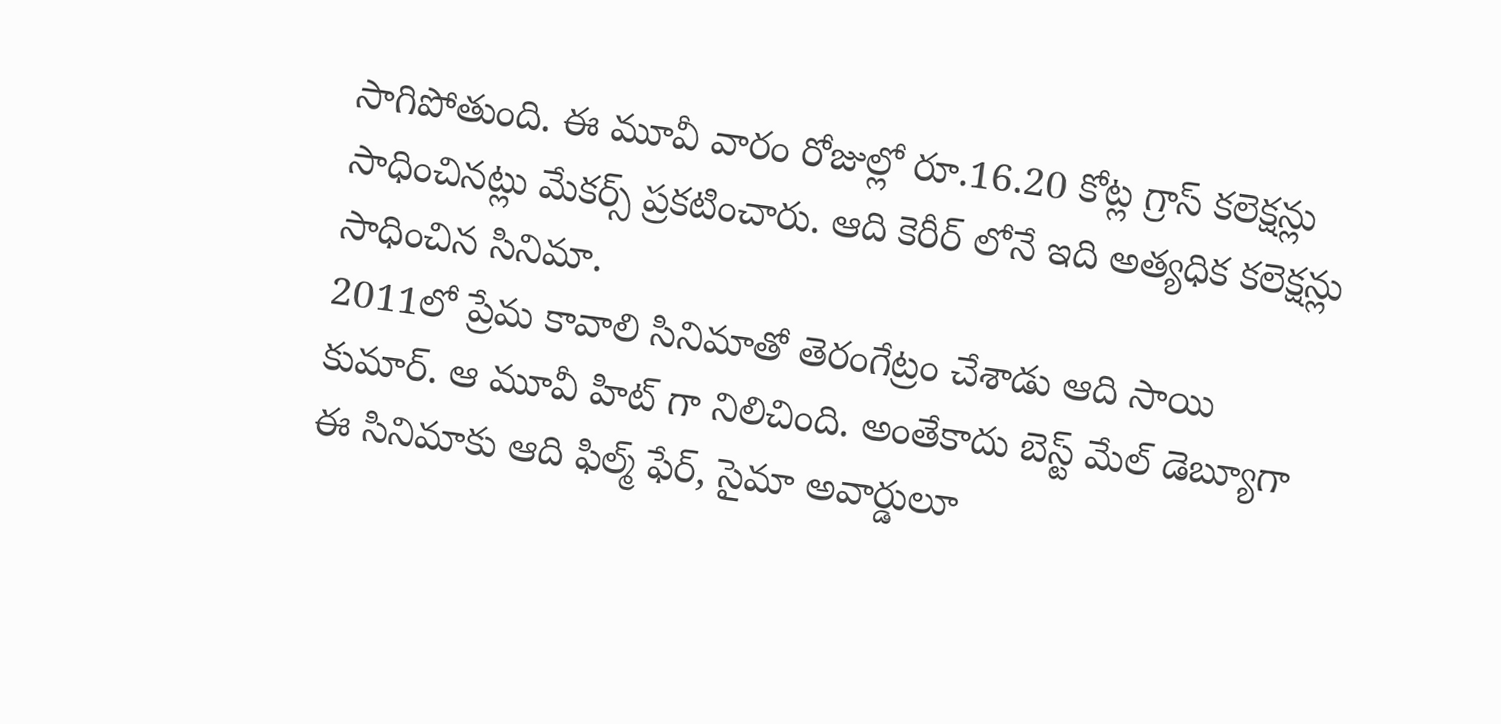సాగిపోతుంది. ఈ మూవీ వారం రోజుల్లో రూ.16.20 కోట్ల గ్రాస్ కలెక్షన్లు సాధించినట్లు మేకర్స్ ప్రకటించారు. ఆది కెరీర్ లోనే ఇది అత్యధిక కలెక్షన్లు సాధించిన సినిమా.
2011లో ప్రేమ కావాలి సినిమాతో తెరంగేట్రం చేశాడు ఆది సాయి కుమార్. ఆ మూవీ హిట్ గా నిలిచింది. అంతేకాదు బెస్ట్ మేల్ డెబ్యూగా ఈ సినిమాకు ఆది ఫిల్మ్ ఫేర్, సైమా అవార్డులూ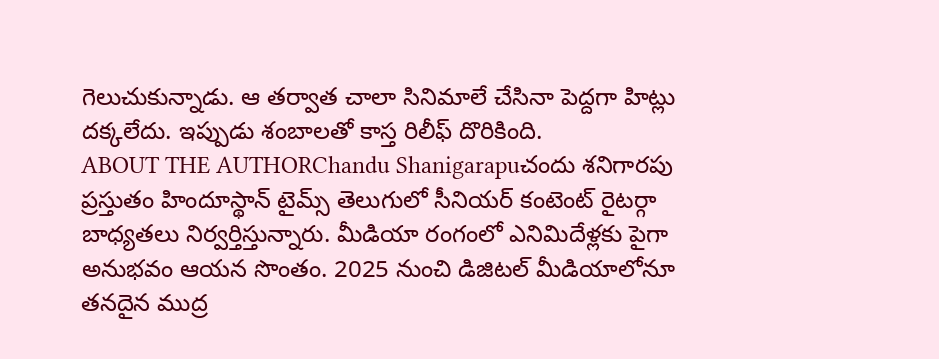గెలుచుకున్నాడు. ఆ తర్వాత చాలా సినిమాలే చేసినా పెద్దగా హిట్లు దక్కలేదు. ఇప్పుడు శంబాలతో కాస్త రిలీఫ్ దొరికింది.
ABOUT THE AUTHORChandu Shanigarapuచందు శనిగారపు ప్రస్తుతం హిందూస్థాన్ టైమ్స్ తెలుగులో సీనియర్ కంటెంట్ రైటర్గా బాధ్యతలు నిర్వర్తిస్తున్నారు. మీడియా రంగంలో ఎనిమిదేళ్లకు పైగా అనుభవం ఆయన సొంతం. 2025 నుంచి డిజిటల్ మీడియాలోనూ తనదైన ముద్ర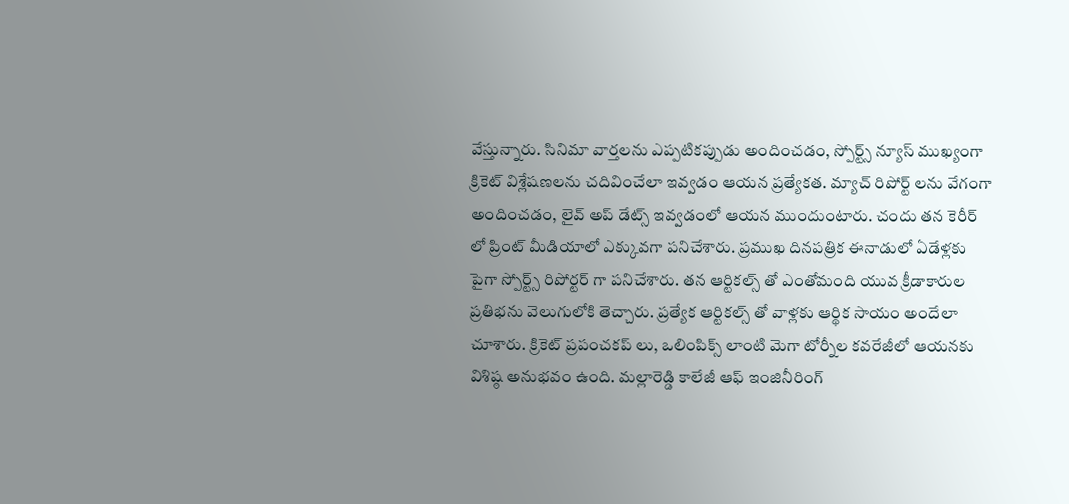వేస్తున్నారు. సినిమా వార్తలను ఎప్పటికప్పుడు అందించడం, స్పోర్ట్స్ న్యూస్ ముఖ్యంగా క్రికెట్ విశ్లేషణలను చదివించేలా ఇవ్వడం ఆయన ప్రత్యేకత. మ్యాచ్ రిపోర్ట్ లను వేగంగా అందించడం, లైవ్ అప్ డేట్స్ ఇవ్వడంలో ఆయన ముందుంటారు. చందు తన కెరీర్ లో ప్రింట్ మీడియాలో ఎక్కువగా పనిచేశారు. ప్రముఖ దినపత్రిక ఈనాడులో ఏడేళ్లకు పైగా స్పోర్ట్స్ రిపోర్టర్ గా పనిచేశారు. తన ఆర్టికల్స్ తో ఎంతోమంది యువ క్రీడాకారుల ప్రతిభను వెలుగులోకి తెచ్చారు. ప్రత్యేక ఆర్టికల్స్ తో వాళ్లకు ఆర్థిక సాయం అందేలా చూశారు. క్రికెట్ ప్రపంచకప్ లు, ఒలింపిక్స్ లాంటి మెగా టోర్నీల కవరేజీలో ఆయనకు విశిష్ఠ అనుభవం ఉంది. మల్లారెడ్డి కాలేజీ ఆఫ్ ఇంజినీరింగ్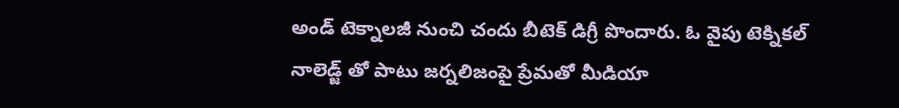అండ్ టెక్నాలజీ నుంచి చందు బీటెక్ డిగ్రీ పొందారు. ఓ వైపు టెక్నికల్ నాలెడ్జ్ తో పాటు జర్నలిజంపై ప్రేమతో మీడియా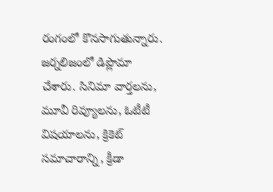రంగంలో కొనసాగుతున్నారు. జర్నలిజంలో డిప్లొమా చేశారు. సినిమా వార్తలను, మూవీ రివ్యూలను, ఓటీటీ విషయాలను, క్రికెట్ సమాచారాన్ని, క్రీడా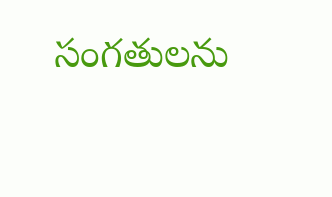సంగతులను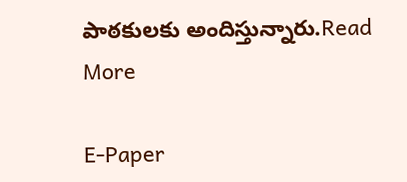పాఠకులకు అందిస్తున్నారు.Read More

E-Paper